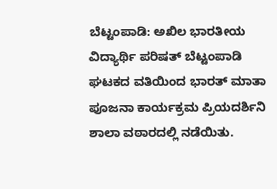ಬೆಟ್ಟಂಪಾಡಿ: ಅಖಿಲ ಭಾರತೀಯ ವಿದ್ಯಾರ್ಥಿ ಪರಿಷತ್ ಬೆಟ್ಟಂಪಾಡಿ ಘಟಕದ ವತಿಯಿಂದ ಭಾರತ್ ಮಾತಾ ಪೂಜನಾ ಕಾರ್ಯಕ್ರಮ ಪ್ರಿಯದರ್ಶಿನಿ ಶಾಲಾ ವಠಾರದಲ್ಲಿ ನಡೆಯಿತು.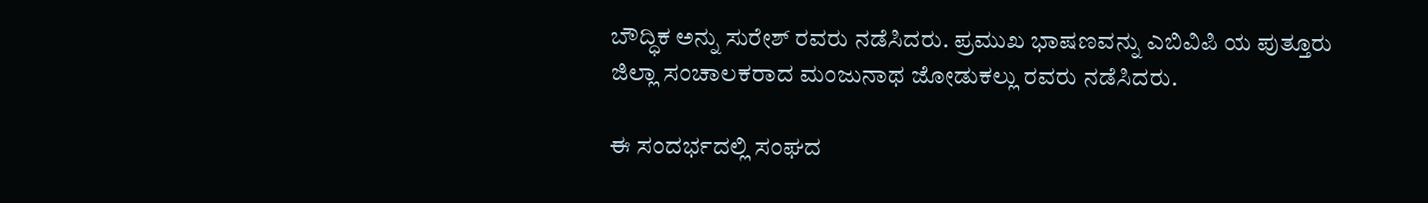ಬೌದ್ಧಿಕ ಅನ್ನು ಸುರೇಶ್ ರವರು ನಡೆಸಿದರು. ಪ್ರಮುಖ ಭಾಷಣವನ್ನು ಎಬಿವಿಪಿ ಯ ಪುತ್ತೂರು ಜಿಲ್ಲಾ ಸಂಚಾಲಕರಾದ ಮಂಜುನಾಥ ಜೋಡುಕಲ್ಲು ರವರು ನಡೆಸಿದರು.

ಈ ಸಂದರ್ಭದಲ್ಲಿ ಸಂಘದ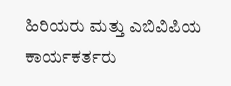ಹಿರಿಯರು ಮತ್ತು ಎಬಿವಿಪಿಯ ಕಾರ್ಯಕರ್ತರು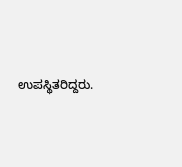ಉಪಸ್ಥಿತರಿದ್ದರು.